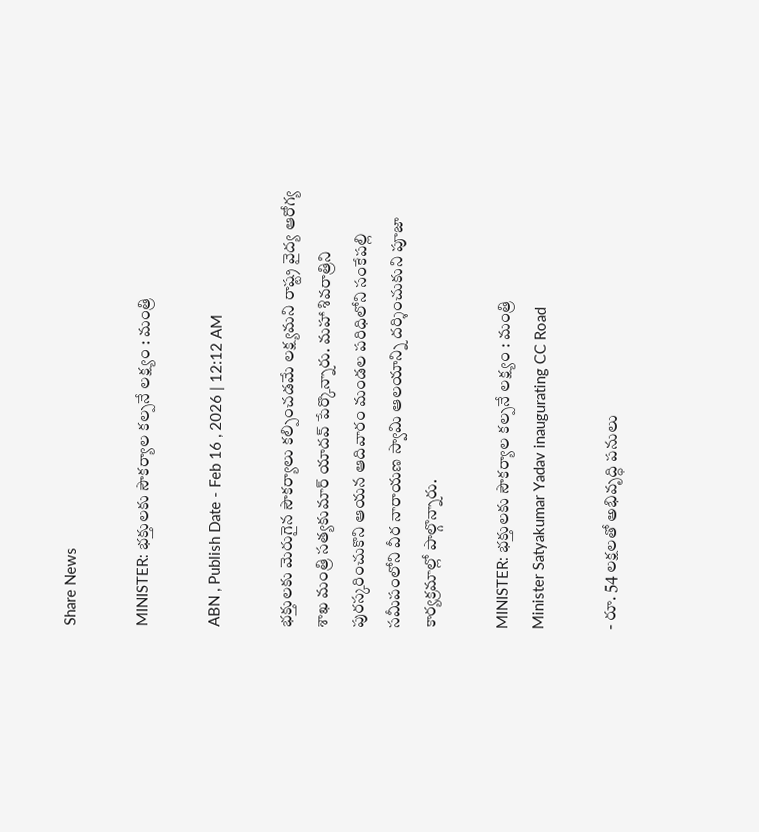Share News

MINISTER: భక్తులకు సౌకర్యాల కల్పనే లక్ష్యం : మంత్రి

ABN , Publish Date - Feb 16 , 2026 | 12:12 AM

భక్తులకు మెరుగైన సౌకర్యాలు కల్పించడమే లక్ష్యమని రాష్ట్ర వైద్య ఆరోగ్య శాఖ మంత్రి సత్యకుమార్‌ యాదవ్‌ పేర్కొన్నారు. మహా శివరాత్రిని పురస్కరించుకొని ఆయన ఆదివారం మండల పరిధిలోని సంకేపల్లి సమీపంలోని వీర నారాయణ స్వామి ఆలయాన్ని దర్శించుకుని పూజా కార్యక్రమాల్లో పాల్గొన్నారు.

MINISTER: భక్తులకు సౌకర్యాల కల్పనే లక్ష్యం : మంత్రి
Minister Satyakumar Yadav inaugurating CC Road

- రూ. 54 లక్షలతో అభివృద్ధి పనులు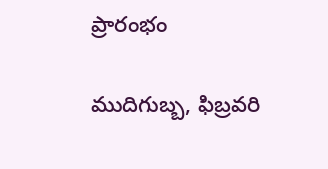ప్రారంభం

ముదిగుబ్బ, ఫిబ్రవరి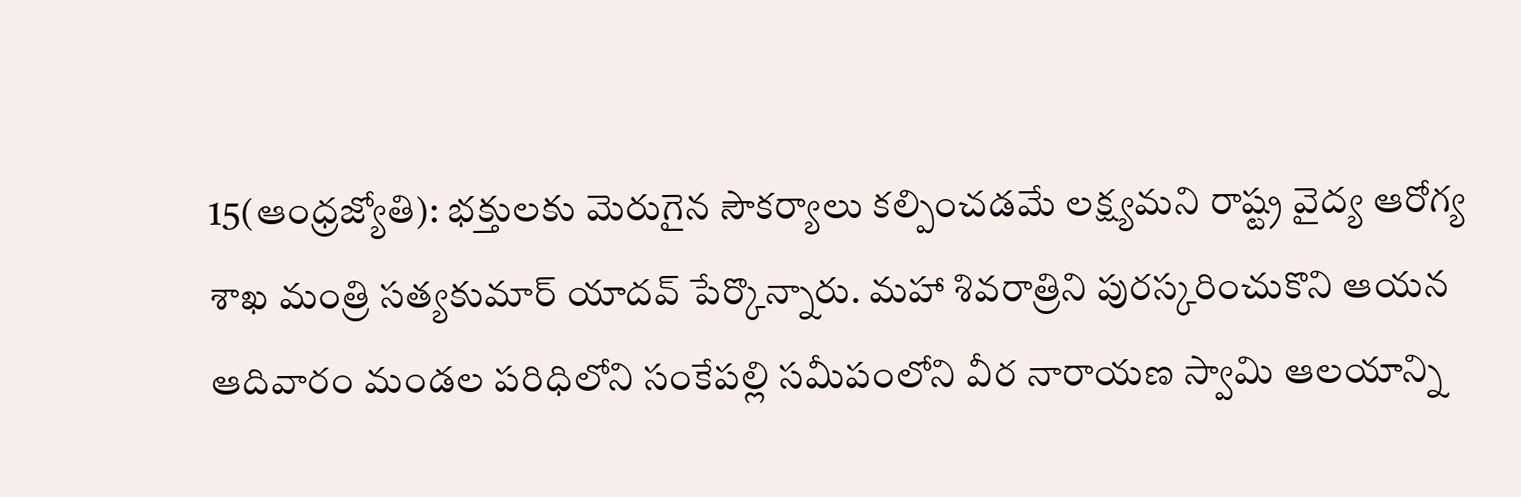15(ఆంధ్రజ్యోతి): భక్తులకు మెరుగైన సౌకర్యాలు కల్పించడమే లక్ష్యమని రాష్ట్ర వైద్య ఆరోగ్య శాఖ మంత్రి సత్యకుమార్‌ యాదవ్‌ పేర్కొన్నారు. మహా శివరాత్రిని పురస్కరించుకొని ఆయన ఆదివారం మండల పరిధిలోని సంకేపల్లి సమీపంలోని వీర నారాయణ స్వామి ఆలయాన్ని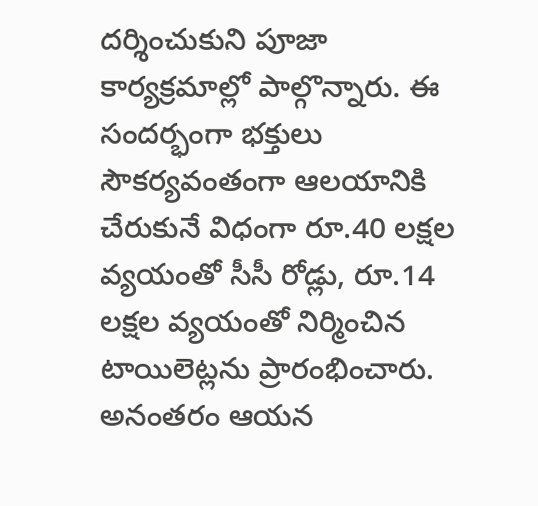దర్శించుకుని పూజా కార్యక్రమాల్లో పాల్గొన్నారు. ఈ సందర్భంగా భక్తులు సౌకర్యవంతంగా ఆలయానికి చేరుకునే విధంగా రూ.40 లక్షల వ్యయంతో సీసీ రోడ్లు, రూ.14 లక్షల వ్యయంతో నిర్మించిన టాయిలెట్లను ప్రారంభించారు. అనంతరం ఆయన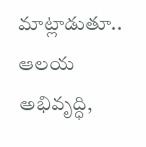మాట్లాడుతూ.. ఆలయ అభివృద్ధి,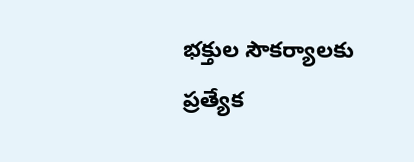భక్తుల సౌకర్యాలకు ప్రత్యేక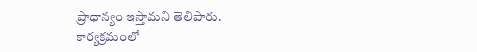ప్రాధాన్యం ఇస్తామని తెలిపారు. కార్యక్రమంలో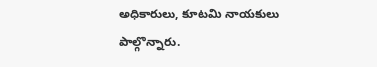అధికారులు, కూటమి నాయకులు పాల్గొన్నారు.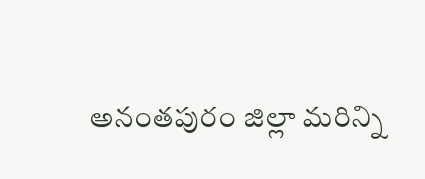అనంతపురం జిల్లా మరిన్ని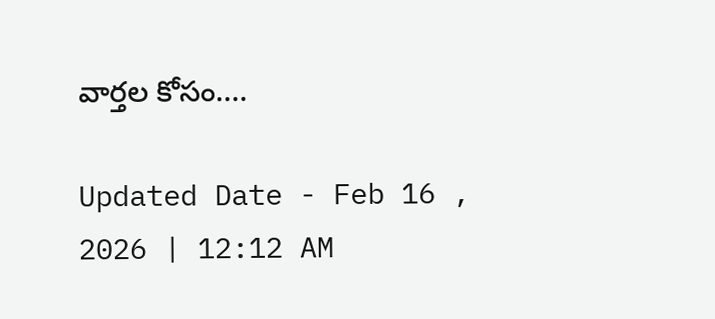వార్తల కోసం....

Updated Date - Feb 16 , 2026 | 12:12 AM